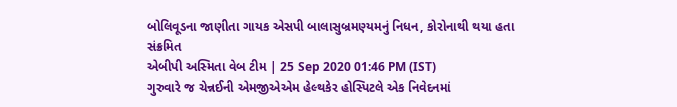બોલિવૂડના જાણીતા ગાયક એસપી બાલાસુબ્રમણ્યમનું નિધન, કોરોનાથી થયા હતા સંક્રમિત
એબીપી અસ્મિતા વેબ ટીમ | 25 Sep 2020 01:46 PM (IST)
ગુરુવારે જ ચેન્નઈની એમજીએએમ હેલ્થકેર હોસ્પિટલે એક નિવેદનમાં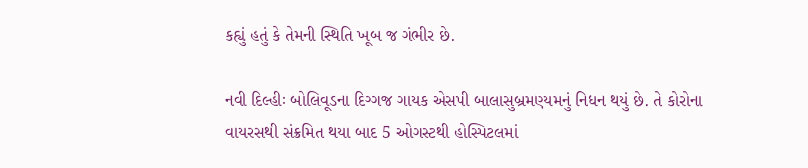કહ્યું હતું કે તેમની સ્થિતિ ખૂબ જ ગંભીર છે.

નવી દિલ્હીઃ બોલિવૂડના દિગ્ગજ ગાયક એસપી બાલાસુબ્રમણ્યમનું નિધન થયું છે. તે કોરોના વાયરસથી સંક્રમિત થયા બાદ 5 ઓગસ્ટથી હોસ્પિટલમાં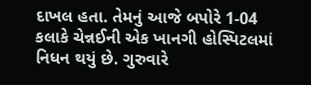દાખલ હતા. તેમનું આજે બપોરે 1-04 કલાકે ચેન્નઈની એક ખાનગી હોસ્પિટલમાં નિધન થયું છે. ગુરુવારે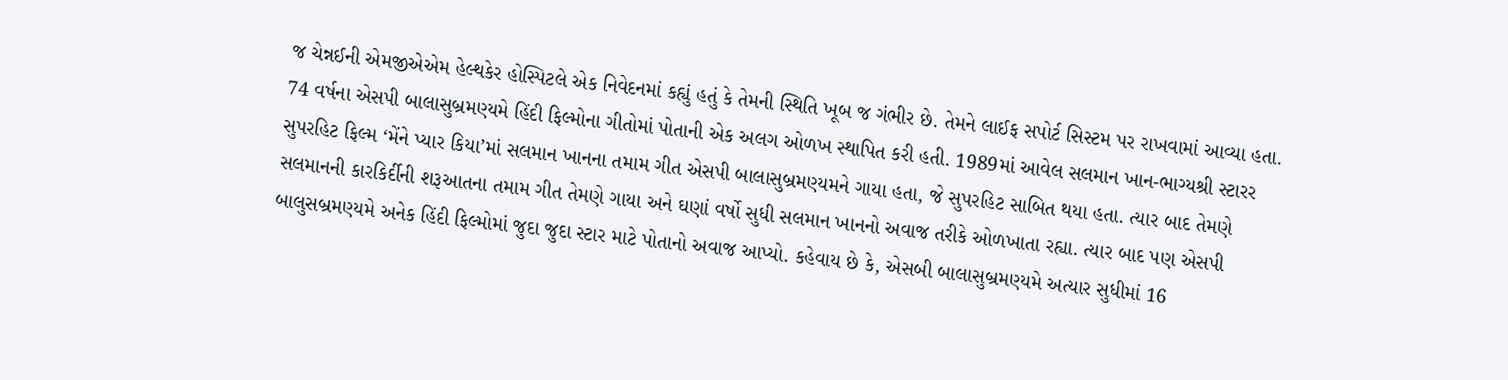જ ચેન્નઈની એમજીએએમ હેલ્થકેર હોસ્પિટલે એક નિવેદનમાં કહ્યું હતું કે તેમની સ્થિતિ ખૂબ જ ગંભીર છે. તેમને લાઈફ સપોર્ટ સિસ્ટમ પર રાખવામાં આવ્યા હતા. 74 વર્ષના એસપી બાલાસુબ્રમણ્યમે હિંદી ફિલ્મોના ગીતોમાં પોતાની એક અલગ ઓળખ સ્થાપિત કરી હતી. 1989માં આવેલ સલમાન ખાન-ભાગ્યશ્રી સ્ટારર સુપરહિટ ફિલ્મ ‘મેંને પ્યાર કિયા’માં સલમાન ખાનના તમામ ગીત એસપી બાલાસુબ્રમણ્યમને ગાયા હતા, જે સુપરહિટ સાબિત થયા હતા. ત્યાર બાદ તેમણે સલમાનની કારકિર્દીની શરૂઆતના તમામ ગીત તેમણે ગાયા અને ઘણાં વર્ષો સુધી સલમાન ખાનનો અવાજ તરીકે ઓળખાતા રહ્યા. ત્યાર બાદ પણ એસપી બાલુસબ્રમણ્યમે અનેક હિંદી ફિલ્મોમાં જુદા જુદા સ્ટાર માટે પોતાનો અવાજ આપ્યો. કહેવાય છે કે, એસબી બાલાસુબ્રમણ્યમે અત્યાર સુધીમાં 16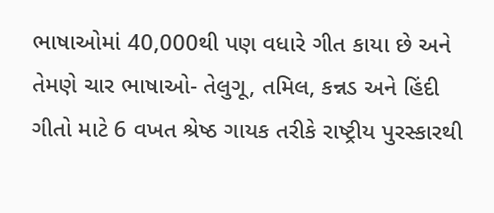ભાષાઓમાં 40,000થી પણ વધારે ગીત કાયા છે અને તેમણે ચાર ભાષાઓ- તેલુગૂ, તમિલ, કન્નડ અને હિંદી ગીતો માટે 6 વખત શ્રેષ્ઠ ગાયક તરીકે રાષ્ટ્રીય પુરસ્કારથી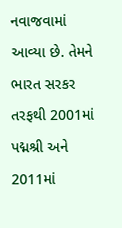નવાજવામાં આવ્યા છે. તેમને ભારત સરકર તરફથી 2001માં પદ્મશ્રી અને 2011માં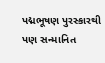પદ્મભૂષણ પુરસ્કારથી પણ સન્માનિત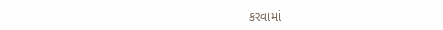કરવામાં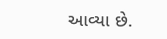આવ્યા છે.